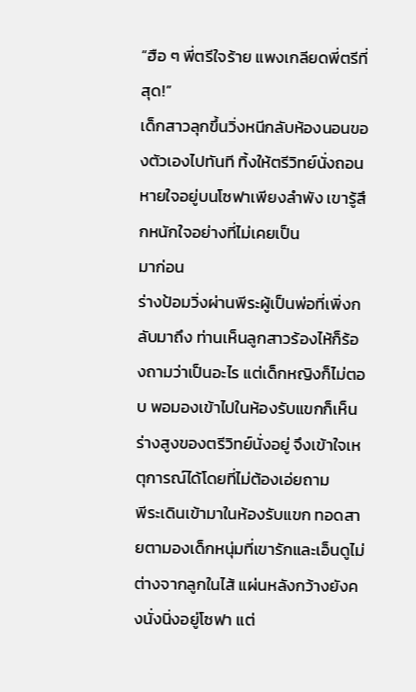“ฮือ ๆ พี่ตรีใจร้าย แพงเกลียดพี่ตรีที่สุด!”
เด็กสาวลุกขึ้นวิ่งหนีกลับห้องนอนของตัวเองไปทันที ทิ้งให้ตรีวิทย์นั่งถอนหายใจอยู่บนโซฟาเพียงลำพัง เขารู้สึกหนักใจอย่างที่ไม่เคยเป็น
มาก่อน
ร่างป้อมวิ่งผ่านพีระผู้เป็นพ่อที่เพิ่งกลับมาถึง ท่านเห็นลูกสาวร้องไห้ก็ร้องถามว่าเป็นอะไร แต่เด็กหญิงก็ไม่ตอบ พอมองเข้าไปในห้องรับแขกก็เห็นร่างสูงของตรีวิทย์นั่งอยู่ จึงเข้าใจเหตุการณ์ได้โดยที่ไม่ต้องเอ่ยถาม
พีระเดินเข้ามาในห้องรับแขก ทอดสายตามองเด็กหนุ่มที่เขารักและเอ็นดูไม่ต่างจากลูกในไส้ แผ่นหลังกว้างยังคงนั่งนิ่งอยู่โซฟา แต่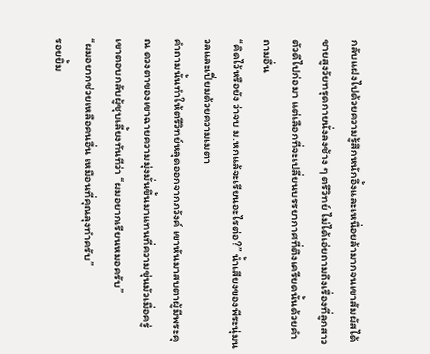กลับแฝงไปด้วยความรู้สึกหนักอึ้งและเหนื่อยล้ามากจนเขาสัมผัสได้
ชายสูงวัยทรุดกายนั่งลงช้าง ๆ ตรีวิทย์ ไม่ได้เอ่ยถามถึงเรื่องที่ลูกสาวตัวดีไปก่อมา แต่เลือกที่จะเปลี่ยนบรรยากาศที่ตึงเครียดนั้นด้วยคำถามอื่น
“คิดไว้หรือยัง ว่าจบ ม.หกแล้จะเรียนอะไรต่อ?” น้ำเสียงของพีระนุ่มนวลและเปี่ยมด้วยความเมตา
คำถามนั้นทำให้ตรีวิทย์หลุดออกจากภวังค์ เขาหันมาสบตาผู้มีพระคุณ ดวงตาของเขาฉายความมุ่งมั่นขึ้นมาแทนที่ความขุ่นมัวเมื่อครู่
เขาตอบกลับผู้ชุบเลี้ยงทันทีว่า “ผมอยากเรียนหมอครับ”
“ผมอยากช่วยเหลือคนอื่น เหมือนที่คุณลุงทำครับ”
รอยยิ้ม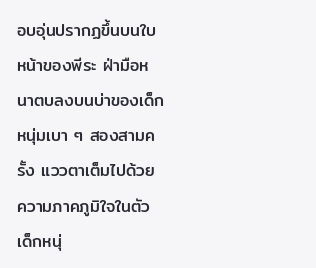อบอุ่นปรากฏขึ้นบนใบหน้าของพีระ ฝ่ามือหนาตบลงบนบ่าของเด็กหนุ่มเบา ๆ สองสามครั้ง แววตาเต็มไปด้วยความภาคภูมิใจในตัวเด็กหนุ่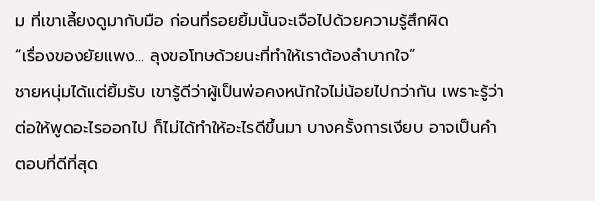ม ที่เขาเลี้ยงดูมากับมือ ก่อนที่รอยยิ้มนั้นจะเจือไปด้วยความรู้สึกผิด
“เรื่องของยัยแพง... ลุงขอโทษด้วยนะที่ทำให้เราต้องลำบากใจ”
ชายหนุ่มได้แต่ยิ้มรับ เขารู้ดีว่าผู้เป็นพ่อคงหนักใจไม่น้อยไปกว่ากัน เพราะรู้ว่าต่อให้พูดอะไรออกไป ก็ไม่ได้ทำให้อะไรดีขึ้นมา บางครั้งการเงียบ อาจเป็นคำตอบที่ดีที่สุด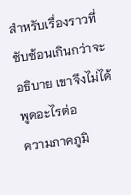สำหรับเรื่องราวที่ซับซ้อนเกินกว่าจะอธิบาย เขาจึงไม่ได้พูดอะไรต่อ
ความภาคภูมิ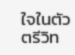ใจในตัวตรีวิท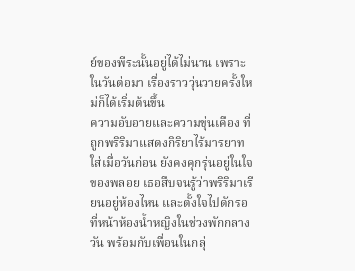ย์ของพีระนั้นอยู่ได้ไม่นาน เพราะในวันต่อมา เรื่องราววุ่นวายครั้งใหม่ก็ได้เริ่มต้นขึ้น
ความอับอายและความขุ่นเคือง ที่ถูกพริริมาแสดงกิริยาไร้มารยาทใส่เมื่อวันก่อน ยังคงคุกรุ่นอยู่ในใจของพลอย เธอสืบจนรู้ว่าพริริมาเรียนอยู่ห้องไหน และตั้งใจไปดักรอที่หน้าห้องน้ำหญิงในช่วงพักกลางวัน พร้อมกับเพื่อนในกลุ่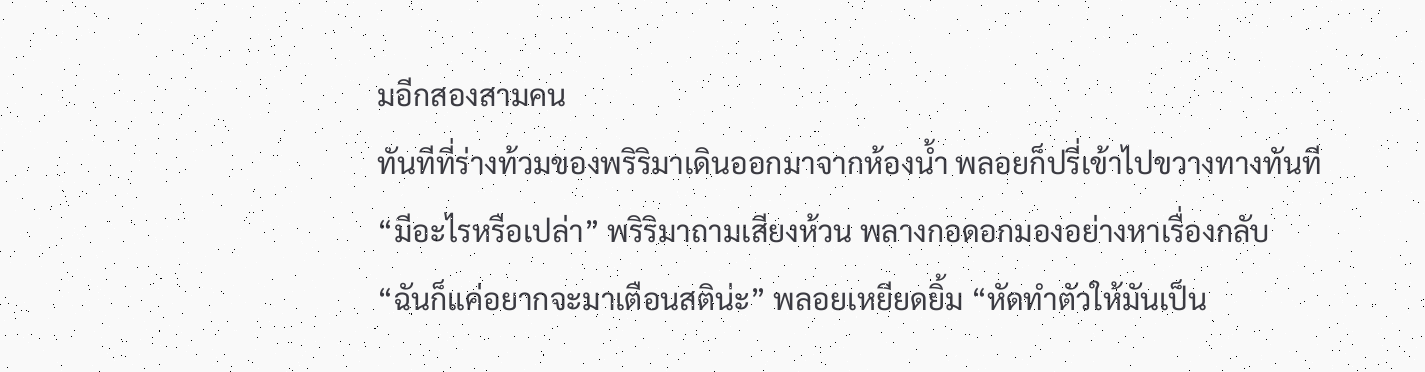มอีกสองสามคน
ทันทีที่ร่างท้วมของพริริมาเดินออกมาจากห้องน้ำ พลอยก็ปรี่เข้าไปขวางทางทันที
“มีอะไรหรือเปล่า” พริริมาถามเสียงห้วน พลางกอดอกมองอย่างหาเรื่องกลับ
“ฉันก็แค่อยากจะมาเตือนสติน่ะ” พลอยเหยียดยิ้ม “หัดทำตัวให้มันเป็น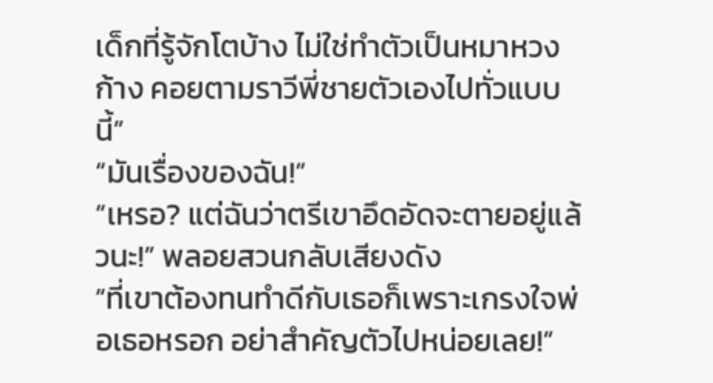เด็กที่รู้จักโตบ้าง ไม่ใช่ทำตัวเป็นหมาหวงก้าง คอยตามราวีพี่ชายตัวเองไปทั่วแบบนี้”
“มันเรื่องของฉัน!”
“เหรอ? แต่ฉันว่าตรีเขาอึดอัดจะตายอยู่แล้วนะ!” พลอยสวนกลับเสียงดัง
“ที่เขาต้องทนทำดีกับเธอก็เพราะเกรงใจพ่อเธอหรอก อย่าสำคัญตัวไปหน่อยเลย!”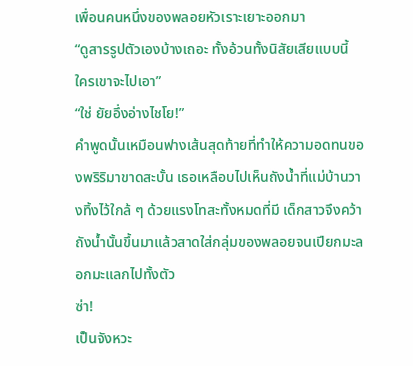เพื่อนคนหนึ่งของพลอยหัวเราะเยาะออกมา
“ดูสารรูปตัวเองบ้างเถอะ ทั้งอ้วนทั้งนิสัยเสียแบบนี้ ใครเขาจะไปเอา”
“ใช่ ยัยอึ่งอ่างไชโย!”
คำพูดนั้นเหมือนฟางเส้นสุดท้ายที่ทำให้ความอดทนของพริริมาขาดสะบั้น เธอเหลือบไปเห็นถังน้ำที่แม่บ้านวางทิ้งไว้ใกล้ ๆ ด้วยแรงโทสะทั้งหมดที่มี เด็กสาวจึงคว้าถังน้ำนั้นขึ้นมาแล้วสาดใส่กลุ่มของพลอยจนเปียกมะลอกมะแลกไปทั้งตัว
ซ่า!
เป็นจังหวะ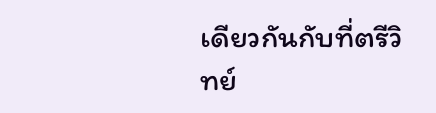เดียวกันกับที่ตรีวิทย์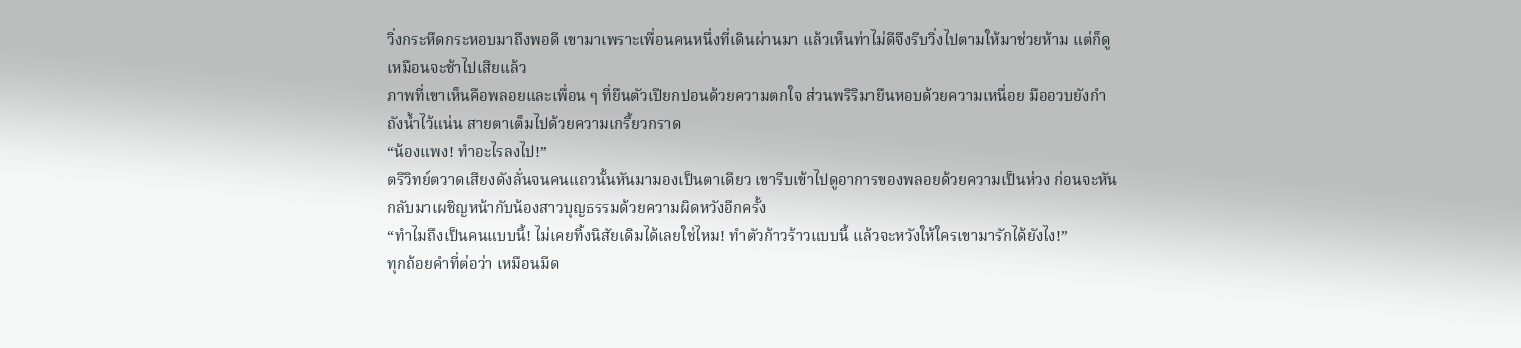วิ่งกระหืดกระหอบมาถึงพอดี เขามาเพราะเพื่อนคนหนึ่งที่เดินผ่านมา แล้วเห็นท่าไม่ดีจึงรีบวิ่งไปตามให้มาช่วยห้าม แต่ก็ดูเหมือนจะช้าไปเสียแล้ว
ภาพที่เขาเห็นคือพลอยและเพื่อน ๆ ที่ยืนตัวเปียกปอนด้วยความตกใจ ส่วนพริริมายืนหอบด้วยความเหนื่อย มืออวบยังกำถังน้ำไว้แน่น สายตาเต็มไปด้วยความเกรี้ยวกราด
“น้องแพง! ทำอะไรลงไป!”
ตรีวิทย์ตวาดเสียงดังลั่นจนคนแถวนั้นหันมามองเป็นตาเดียว เขารีบเข้าไปดูอาการของพลอยด้วยความเป็นห่วง ก่อนจะหันกลับมาเผชิญหน้ากับน้องสาวบุญธรรมด้วยความผิดหวังอีกครั้ง
“ทำไมถึงเป็นคนแบบนี้! ไม่เคยทิ้งนิสัยเดิมได้เลยใช่ไหม! ทำตัวก้าวร้าวแบบนี้ แล้วจะหวังให้ใครเขามารักได้ยังไง!”
ทุกถ้อยคำที่ต่อว่า เหมือนมีด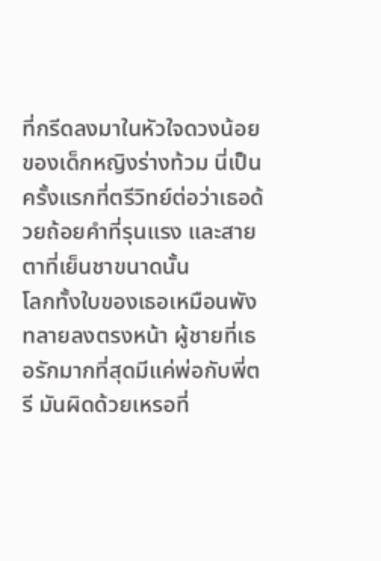ที่กรีดลงมาในหัวใจดวงน้อย ของเด็กหญิงร่างท้วม นี่เป็นครั้งแรกที่ตรีวิทย์ต่อว่าเธอด้วยถ้อยคำที่รุนแรง และสายตาที่เย็นชาขนาดนั้น
โลกทั้งใบของเธอเหมือนพังทลายลงตรงหน้า ผู้ชายที่เธอรักมากที่สุดมีแค่พ่อกับพี่ตรี มันผิดด้วยเหรอที่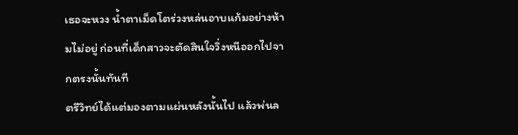เธอจะหวง น้ำตาเม็ดโตร่วงหล่นอาบแก้มอย่างห้ามไม่อยู่ ก่อนที่เด็กสาวจะตัดสินใจวิ่งหนีออกไปจากตรงนั้นทันที
ตรีวิทย์ได้แต่มองตามแผ่นหลังนั้นไป แล้วพ่นล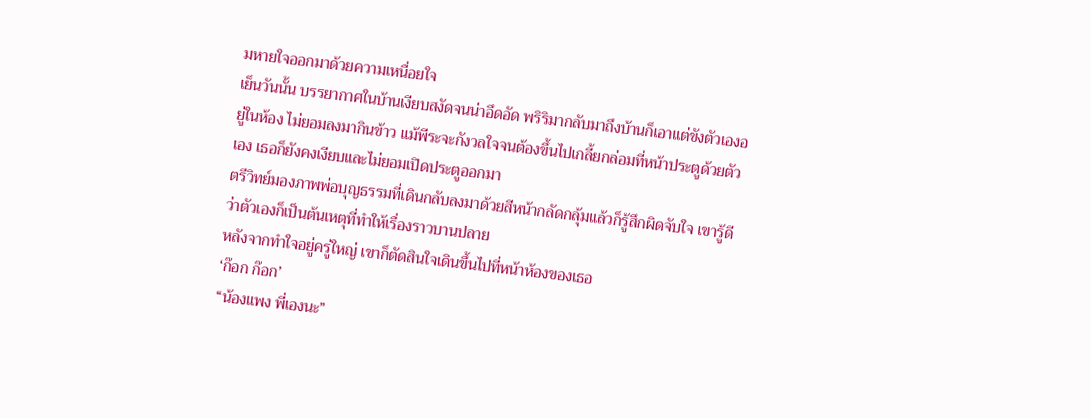มหายใจออกมาด้วยความเหนื่อยใจ
เย็นวันนั้น บรรยากาศในบ้านเงียบสงัดจนน่าอึดอัด พริริมากลับมาถึงบ้านก็เอาแต่ขังตัวเองอยู่ในห้อง ไม่ยอมลงมากินข้าว แม้พีระจะกังวลใจจนต้องขึ้นไปเกลี้ยกล่อมที่หน้าประตูด้วยตัวเอง เธอก็ยังคงเงียบและไม่ยอมเปิดประตูออกมา
ตรีวิทย์มองภาพพ่อบุญธรรมที่เดินกลับลงมาด้วยสีหน้ากลัดกลุ้มแล้วก็รู้สึกผิดจับใจ เขารู้ดีว่าตัวเองก็เป็นต้นเหตุที่ทำให้เรื่องราวบานปลาย
หลังจากทำใจอยู่ครู่ใหญ่ เขาก็ตัดสินใจเดินขึ้นไปที่หน้าห้องของเธอ
‘ก๊อก ก๊อก’
“น้องแพง พี่เองนะ”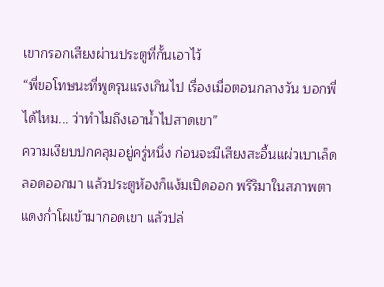เขากรอกเสียงผ่านประตูที่กั้นเอาไว้
“พี่ขอโทษนะที่พูดรุนแรงเกินไป เรื่องเมื่อตอนกลางวัน บอกพี่ได้ไหม... ว่าทำไมถึงเอาน้ำไปสาดเขา”
ความเงียบปกคลุมอยู่ครู่หนึ่ง ก่อนจะมีเสียงสะอื้นแผ่วเบาเล็ดลอดออกมา แล้วประตูห้องก็แง้มเปิดออก พริริมาในสภาพตาแดงก่ำโผเข้ามากอดเขา แล้วปล่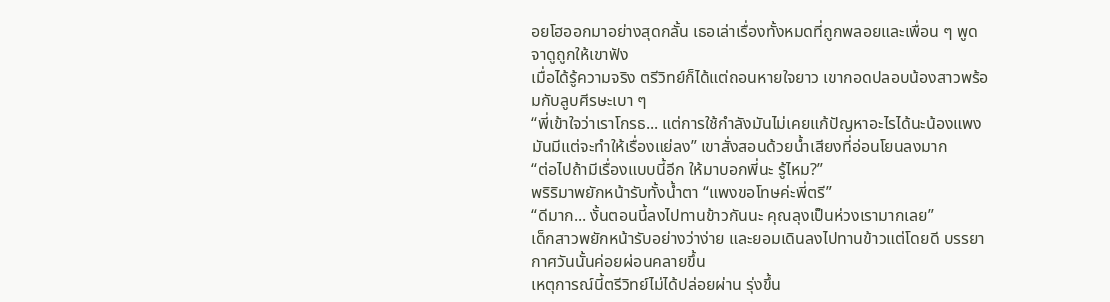อยโฮออกมาอย่างสุดกลั้น เธอเล่าเรื่องทั้งหมดที่ถูกพลอยและเพื่อน ๆ พูดจาดูถูกให้เขาฟัง
เมื่อได้รู้ความจริง ตรีวิทย์ก็ได้แต่ถอนหายใจยาว เขากอดปลอบน้องสาวพร้อมกับลูบศีรษะเบา ๆ
“พี่เข้าใจว่าเราโกรธ... แต่การใช้กำลังมันไม่เคยแก้ปัญหาอะไรได้นะน้องแพง มันมีแต่จะทำให้เรื่องแย่ลง” เขาสั่งสอนด้วยน้ำเสียงที่อ่อนโยนลงมาก
“ต่อไปถ้ามีเรื่องแบบนี้อีก ให้มาบอกพี่นะ รู้ไหม?”
พริริมาพยักหน้ารับทั้งน้ำตา “แพงขอโทษค่ะพี่ตรี”
“ดีมาก... งั้นตอนนี้ลงไปทานข้าวกันนะ คุณลุงเป็นห่วงเรามากเลย”
เด็กสาวพยักหน้ารับอย่างว่าง่าย และยอมเดินลงไปทานข้าวแต่โดยดี บรรยากาศวันนั้นค่อยผ่อนคลายขึ้น
เหตุการณ์นี้ตรีวิทย์ไม่ได้ปล่อยผ่าน รุ่งขึ้น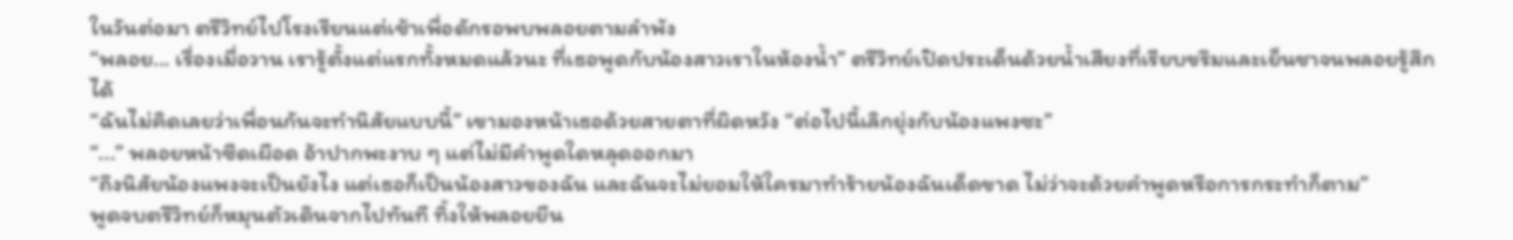ในวันต่อมา ตรีวิทย์ไปโรงเรียนแต่เช้าเพื่อดักรอพบพลอยตามลำพัง
“พลอย... เรื่องเมื่อวาน เรารู้ตั้งแต่แรกทั้งหมดแล้วนะ ที่เธอพูดกับน้องสาวเราในห้องน้ำ” ตรีวิทย์เปิดประเด็นด้วยน้ำเสียงที่เรียบขรึมและเย็นชาจนพลอยรู้สึกได้
“ฉันไม่คิดเลยว่าเพื่อนกันจะทำนิสัยแบบนี้” เขามองหน้าเธอด้วยสายตาที่ผิดหวัง “ต่อไปนี้เลิกยุ่งกับน้องแพงซะ”
“...” พลอยหน้าซีดเผือด อ้าปากพะงาบ ๆ แต่ไม่มีคำพูดใดหลุดออกมา
“ถึงนิสัยน้องแพงจะเป็นยังไง แต่เธอก็เป็นน้องสาวของฉัน และฉันจะไม่ยอมให้ใครมาทำร้ายน้องฉันเด็ดขาด ไม่ว่าจะด้วยคำพูดหรือการกระทำก็ตาม”
พูดจบตรีวิทย์ก็หมุนตัวเดินจากไปทันที ทิ้งให้พลอยยืน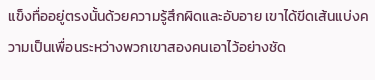แข็งทื่ออยู่ตรงนั้นด้วยความรู้สึกผิดและอับอาย เขาได้ขีดเส้นแบ่งความเป็นเพื่อนระหว่างพวกเขาสองคนเอาไว้อย่างชัด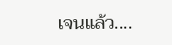เจนแล้ว....